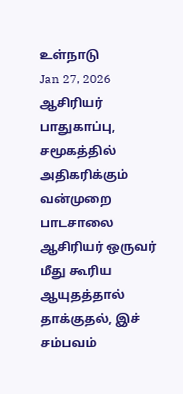உள்நாடு
Jan 27, 2026
ஆசிரியர் பாதுகாப்பு, சமூகத்தில் அதிகரிக்கும் வன்முறை
பாடசாலை ஆசிரியர் ஒருவர் மீது கூரிய ஆயுதத்தால் தாக்குதல், இச் சம்பவம்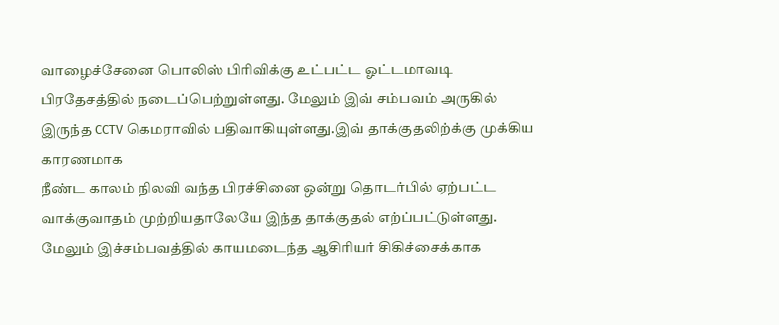வாழைச்சேனை பொலிஸ் பிரிவிக்கு உட்பட்ட ஓட்டமாவடி பிரதேசத்தில் நடைப்பெற்றுள்ளது. மேலும் இவ் சம்பவம் அருகில் இருந்த CCTV கெமராவில் பதிவாகியுள்ளது.இவ் தாக்குதலிற்க்கு முக்கிய காரணமாக
நீண்ட காலம் நிலவி வந்த பிரச்சினை ஒன்று தொடர்பில் ஏற்பட்ட வாக்குவாதம் முற்றியதாலேயே இந்த தாக்குதல் எற்ப்பட்டுள்ளது. மேலும் இச்சம்பவத்தில் காயமடைந்த ஆசிரியர் சிகிச்சைக்காக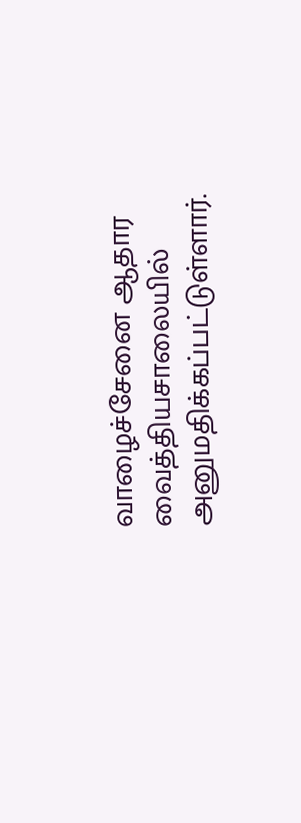வாழைச்சேனை ஆதார வைத்தியசாலையில் அனுமதிக்கப்பட்டுள்ளார்.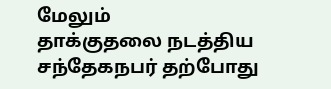மேலும்
தாக்குதலை நடத்திய சந்தேகநபர் தற்போது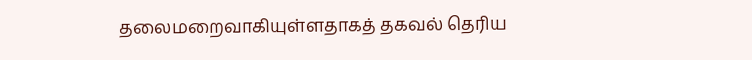தலைமறைவாகியுள்ளதாகத் தகவல் தெரிய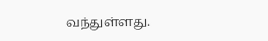வந்துள்ளது.